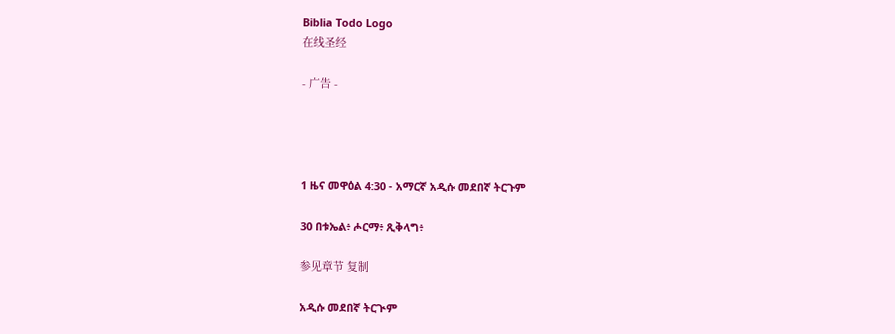Biblia Todo Logo
在线圣经

- 广告 -




1 ዜና መዋዕል 4:30 - አማርኛ አዲሱ መደበኛ ትርጉም

30 በቱኤል፥ ሖርማ፥ ጺቅላግ፥

参见章节 复制

አዲሱ መደበኛ ትርጒም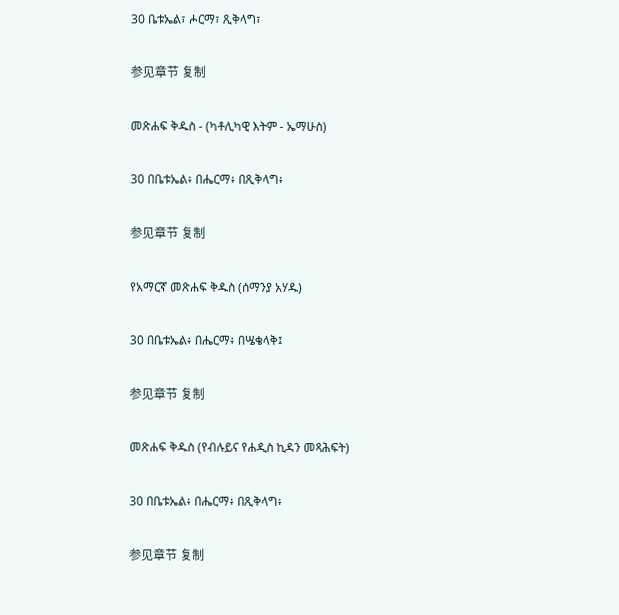30 ቤቱኤል፣ ሖርማ፣ ጺቅላግ፣

参见章节 复制

መጽሐፍ ቅዱስ - (ካቶሊካዊ እትም - ኤማሁስ)

30 በቤቱኤል፥ በሔርማ፥ በጺቅላግ፥

参见章节 复制

የአማርኛ መጽሐፍ ቅዱስ (ሰማንያ አሃዱ)

30 በቤቱኤል፥ በሔርማ፥ በሤቄላቅ፤

参见章节 复制

መጽሐፍ ቅዱስ (የብሉይና የሐዲስ ኪዳን መጻሕፍት)

30 በቤቱኤል፥ በሔርማ፥ በጺቅላግ፥

参见章节 复制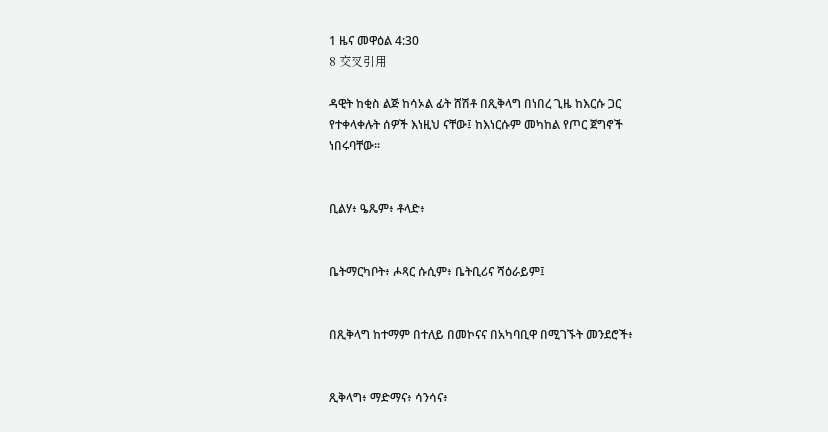1 ዜና መዋዕል 4:30
8 交叉引用

ዳዊት ከቂስ ልጅ ከሳኦል ፊት ሸሽቶ በጺቅላግ በነበረ ጊዜ ከእርሱ ጋር የተቀላቀሉት ሰዎች እነዚህ ናቸው፤ ከእነርሱም መካከል የጦር ጀግኖች ነበሩባቸው።


ቢልሃ፥ ዔጼም፥ ቶላድ፥


ቤትማርካቦት፥ ሖጻር ሱሲም፥ ቤትቢሪና ሻዕራይም፤


በጺቅላግ ከተማም በተለይ በመኮናና በአካባቢዋ በሚገኙት መንደሮች፥


ጺቅላግ፥ ማድማና፥ ሳንሳና፥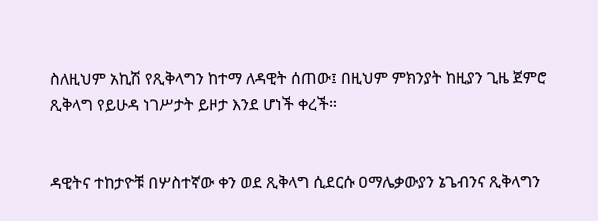ስለዚህም አኪሽ የጺቅላግን ከተማ ለዳዊት ሰጠው፤ በዚህም ምክንያት ከዚያን ጊዜ ጀምሮ ጺቅላግ የይሁዳ ነገሥታት ይዞታ እንደ ሆነች ቀረች።


ዳዊትና ተከታዮቹ በሦስተኛው ቀን ወደ ጺቅላግ ሲደርሱ ዐማሌቃውያን ኔጌብንና ጺቅላግን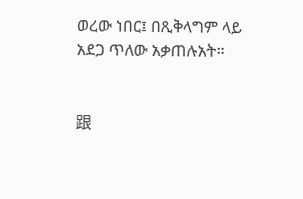ወረው ነበር፤ በጺቅላግም ላይ አደጋ ጥለው አቃጠሉአት።


跟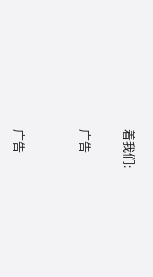着我们:

广告


广告